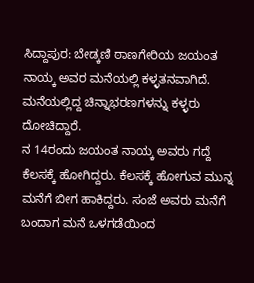ಸಿದ್ದಾಪುರ: ಬೇಡ್ಕಣಿ ಠಾಣಗೇರಿಯ ಜಯಂತ ನಾಯ್ಕ ಅವರ ಮನೆಯಲ್ಲಿ ಕಳ್ಳತನವಾಗಿದೆ. ಮನೆಯಲ್ಲಿದ್ದ ಚಿನ್ನಾಭರಣಗಳನ್ನು ಕಳ್ಳರು ದೋಚಿದ್ದಾರೆ.
ನ 14ರಂದು ಜಯಂತ ನಾಯ್ಕ ಅವರು ಗದ್ದೆ ಕೆಲಸಕ್ಕೆ ಹೋಗಿದ್ದರು. ಕೆಲಸಕ್ಕೆ ಹೋಗುವ ಮುನ್ನ ಮನೆಗೆ ಬೀಗ ಹಾಕಿದ್ದರು. ಸಂಜೆ ಅವರು ಮನೆಗೆ ಬಂದಾಗ ಮನೆ ಒಳಗಡೆಯಿಂದ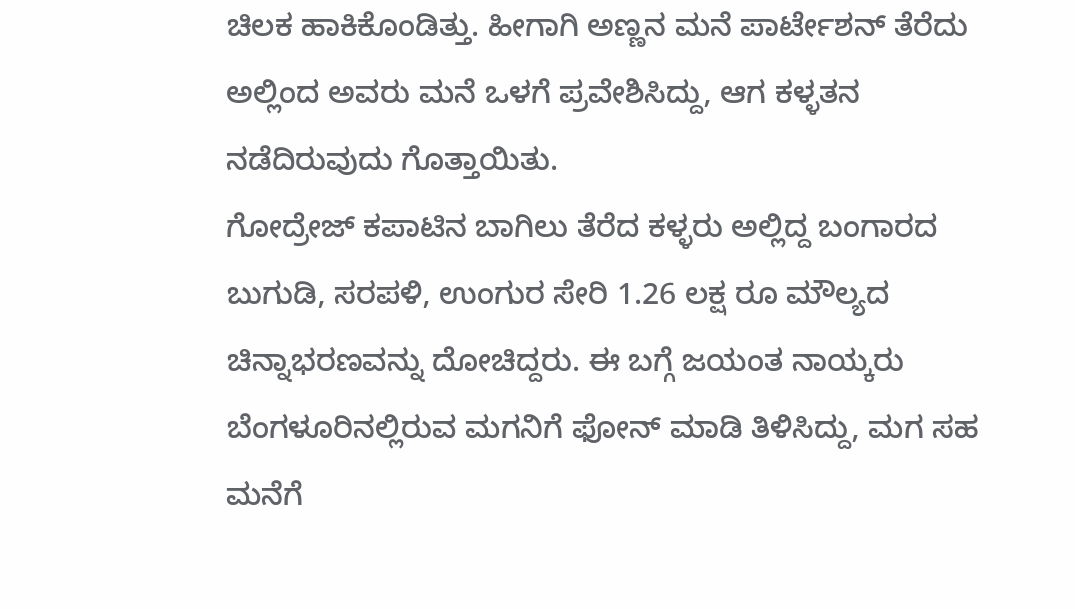ಚಿಲಕ ಹಾಕಿಕೊಂಡಿತ್ತು. ಹೀಗಾಗಿ ಅಣ್ಣನ ಮನೆ ಪಾರ್ಟೇಶನ್ ತೆರೆದು ಅಲ್ಲಿಂದ ಅವರು ಮನೆ ಒಳಗೆ ಪ್ರವೇಶಿಸಿದ್ದು, ಆಗ ಕಳ್ಳತನ ನಡೆದಿರುವುದು ಗೊತ್ತಾಯಿತು.
ಗೋದ್ರೇಜ್ ಕಪಾಟಿನ ಬಾಗಿಲು ತೆರೆದ ಕಳ್ಳರು ಅಲ್ಲಿದ್ದ ಬಂಗಾರದ ಬುಗುಡಿ, ಸರಪಳಿ, ಉಂಗುರ ಸೇರಿ 1.26 ಲಕ್ಷ ರೂ ಮೌಲ್ಯದ ಚಿನ್ನಾಭರಣವನ್ನು ದೋಚಿದ್ದರು. ಈ ಬಗ್ಗೆ ಜಯಂತ ನಾಯ್ಕರು ಬೆಂಗಳೂರಿನಲ್ಲಿರುವ ಮಗನಿಗೆ ಫೋನ್ ಮಾಡಿ ತಿಳಿಸಿದ್ದು, ಮಗ ಸಹ ಮನೆಗೆ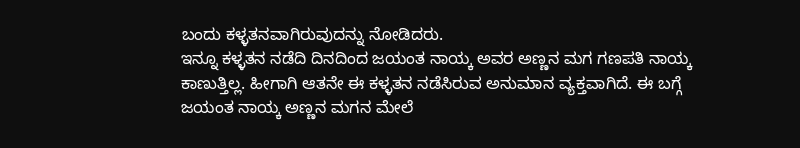ಬಂದು ಕಳ್ಳತನವಾಗಿರುವುದನ್ನು ನೋಡಿದರು.
ಇನ್ನೂ ಕಳ್ಳತನ ನಡೆದಿ ದಿನದಿಂದ ಜಯಂತ ನಾಯ್ಕ ಅವರ ಅಣ್ಣನ ಮಗ ಗಣಪತಿ ನಾಯ್ಕ ಕಾಣುತ್ತಿಲ್ಲ. ಹೀಗಾಗಿ ಆತನೇ ಈ ಕಳ್ಳತನ ನಡೆಸಿರುವ ಅನುಮಾನ ವ್ಯಕ್ತವಾಗಿದೆ. ಈ ಬಗ್ಗೆ ಜಯಂತ ನಾಯ್ಕ ಅಣ್ಣನ ಮಗನ ಮೇಲೆ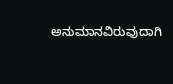ಅನುಮಾನವಿರುವುದಾಗಿ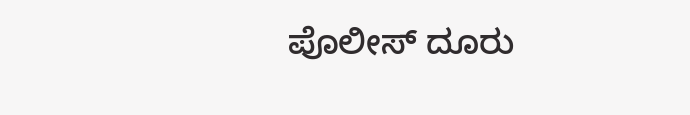ಪೊಲೀಸ್ ದೂರು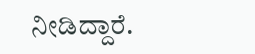ನೀಡಿದ್ದಾರೆ.